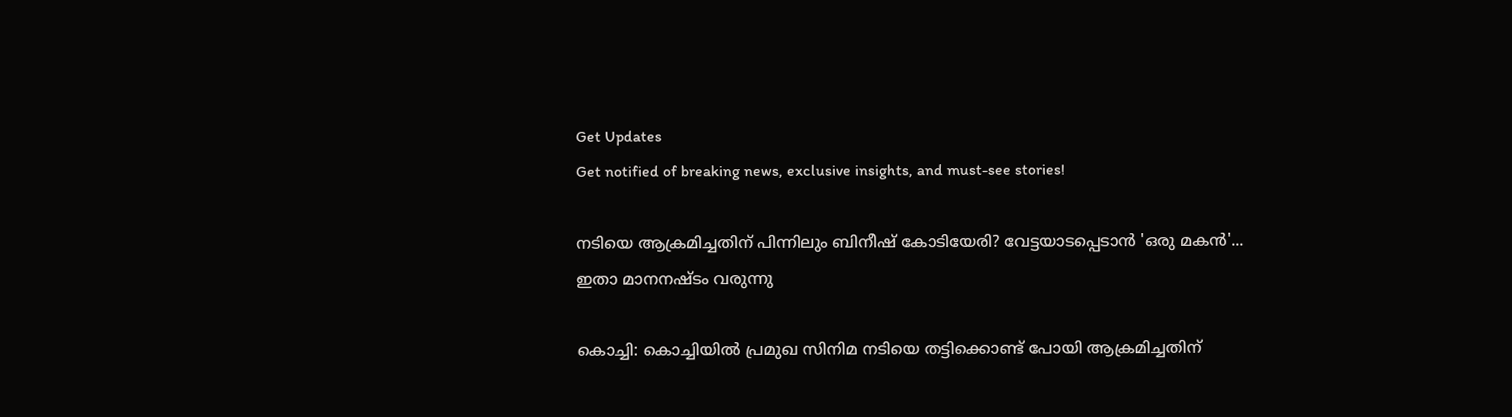Get Updates
Get notified of breaking news, exclusive insights, and must-see stories!

നടിയെ ആക്രമിച്ചതിന് പിന്നിലും ബിനീഷ് കോടിയേരി? വേട്ടയാടപ്പെടാന്‍ 'ഒരു മകന്‍'... ഇതാ മാനനഷ്ടം വരുന്നു

കൊച്ചി: കൊച്ചിയില്‍ പ്രമുഖ സിനിമ നടിയെ തട്ടിക്കൊണ്ട് പോയി ആക്രമിച്ചതിന്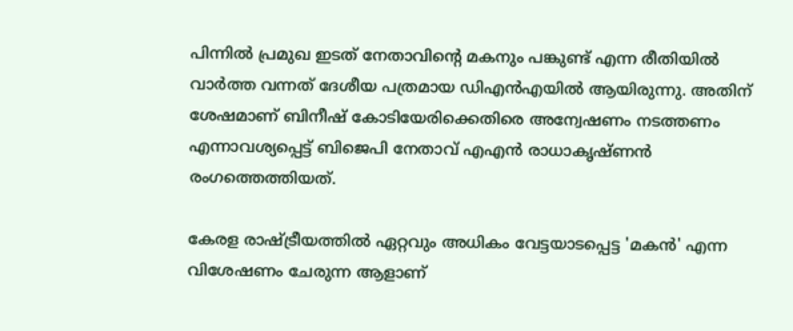പിന്നില്‍ പ്രമുഖ ഇടത് നേതാവിന്റെ മകനും പങ്കുണ്ട് എന്ന രീതിയില്‍ വാര്‍ത്ത വന്നത് ദേശീയ പത്രമായ ഡിഎന്‍എയില്‍ ആയിരുന്നു. അതിന് ശേഷമാണ് ബിനീഷ് കോടിയേരിക്കെതിരെ അന്വേഷണം നടത്തണം എന്നാവശ്യപ്പെട്ട് ബിജെപി നേതാവ് എഎന്‍ രാധാകൃഷ്ണന്‍ രംഗത്തെത്തിയത്.

കേരള രാഷ്ട്രീയത്തില്‍ ഏറ്റവും അധികം വേട്ടയാടപ്പെട്ട 'മകന്‍' എന്ന വിശേഷണം ചേരുന്ന ആളാണ്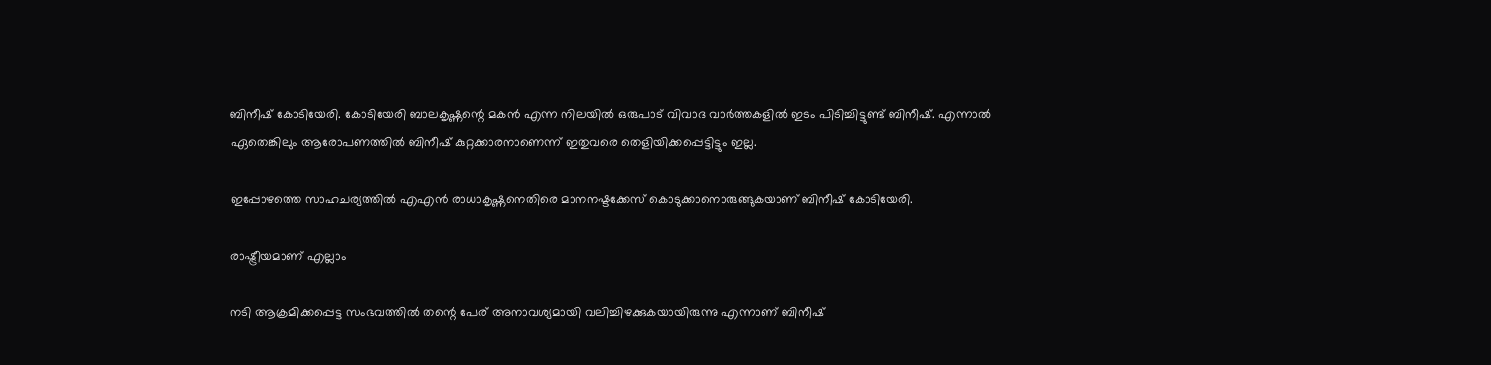ബിനീഷ് കോടിയേരി. കോടിയേരി ബാലകൃഷ്ണന്റെ മകന്‍ എന്ന നിലയില്‍ ഒരുപാട് വിവാദ വാര്‍ത്തകളില്‍ ഇടം പിടിച്ചിട്ടുണ്ട് ബിനീഷ്. എന്നാല്‍ ഏതെങ്കിലും ആരോപണത്തില്‍ ബിനീഷ് കുറ്റക്കാരനാണെന്ന് ഇതുവരെ തെളിയിക്കപ്പെട്ടിട്ടും ഇല്ല.

ഇപ്പോഴത്തെ സാഹചര്യത്തില്‍ എഎന്‍ രാധാകൃഷ്ണനെതിരെ മാനനഷ്ടക്കേസ് കൊടുക്കാനൊരുങ്ങുകയാണ് ബിനീഷ് കോടിയേരി.

രാഷ്ട്രീയമാണ് എല്ലാം

നടി ആക്രമിക്കപ്പെട്ട സംഭവത്തില്‍ തന്റെ പേര് അനാവശ്യമായി വലിച്ചിഴക്കുകയായിരുന്നു എന്നാണ് ബിനീഷ്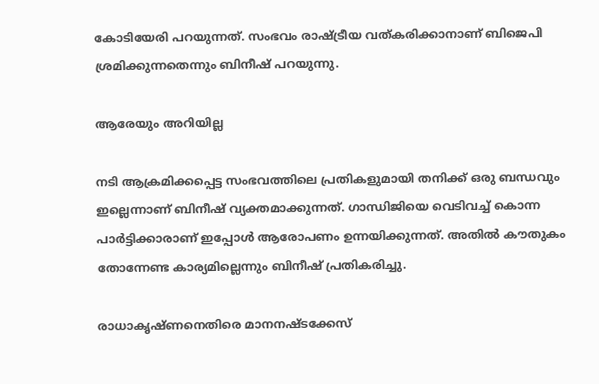കോടിയേരി പറയുന്നത്. സംഭവം രാഷ്ട്രീയ വത്കരിക്കാനാണ് ബിജെപി ശ്രമിക്കുന്നതെന്നും ബിനീഷ് പറയുന്നു.

ആരേയും അറിയില്ല

നടി ആക്രമിക്കപ്പെട്ട സംഭവത്തിലെ പ്രതികളുമായി തനിക്ക് ഒരു ബന്ധവും ഇല്ലെന്നാണ് ബിനീഷ് വ്യക്തമാക്കുന്നത്. ഗാന്ധിജിയെ വെടിവച്ച് കൊന്ന പാര്‍ട്ടിക്കാരാണ് ഇപ്പോള്‍ ആരോപണം ഉന്നയിക്കുന്നത്. അതിൽ കൗതുകം തോന്നേണ്ട കാര്യമില്ലെന്നും ബിനീഷ് പ്രതികരിച്ചു.

രാധാകൃഷ്ണനെതിരെ മാനനഷ്ടക്കേസ്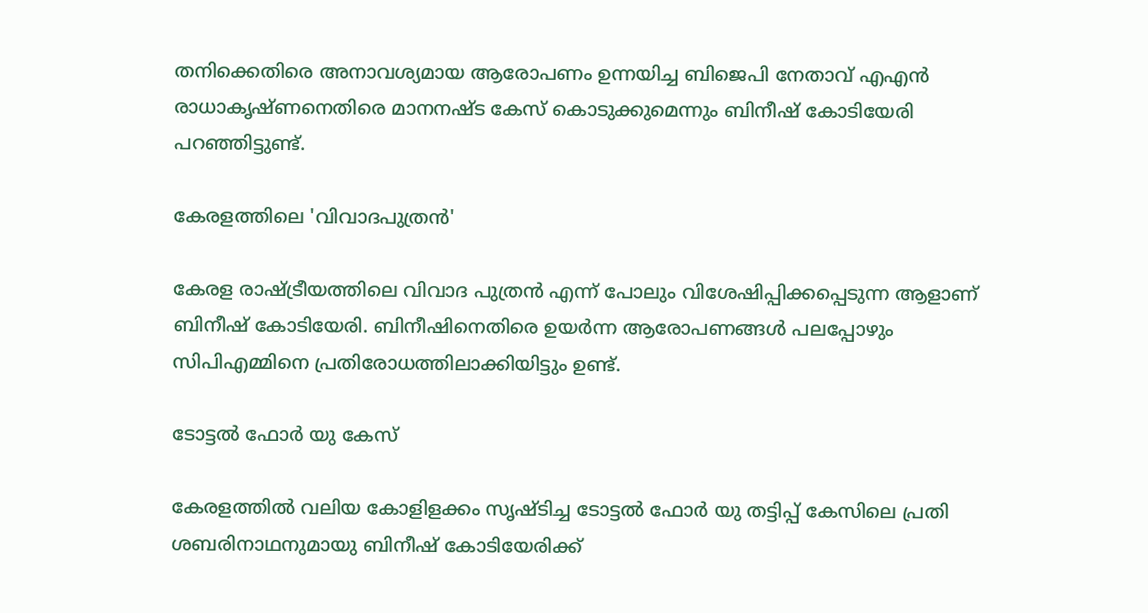തനിക്കെതിരെ അനാവശ്യമായ ആരോപണം ഉന്നയിച്ച ബിജെപി നേതാവ് എഎന്‍ രാധാകൃഷ്ണനെതിരെ മാനനഷ്ട കേസ് കൊടുക്കുമെന്നും ബിനീഷ് കോടിയേരി പറഞ്ഞിട്ടുണ്ട്.

കേരളത്തിലെ 'വിവാദപുത്രന്‍'

കേരള രാഷ്ട്രീയത്തിലെ വിവാദ പുത്രന്‍ എന്ന് പോലും വിശേഷിപ്പിക്കപ്പെടുന്ന ആളാണ് ബിനീഷ് കോടിയേരി. ബിനീഷിനെതിരെ ഉയര്‍ന്ന ആരോപണങ്ങള്‍ പലപ്പോഴും സിപിഎമ്മിനെ പ്രതിരോധത്തിലാക്കിയിട്ടും ഉണ്ട്.

ടോട്ടല്‍ ഫോര്‍ യു കേസ്

കേരളത്തില്‍ വലിയ കോളിളക്കം സൃഷ്ടിച്ച ടോട്ടല്‍ ഫോര്‍ യു തട്ടിപ്പ് കേസിലെ പ്രതി ശബരിനാഥനുമായു ബിനീഷ് കോടിയേരിക്ക്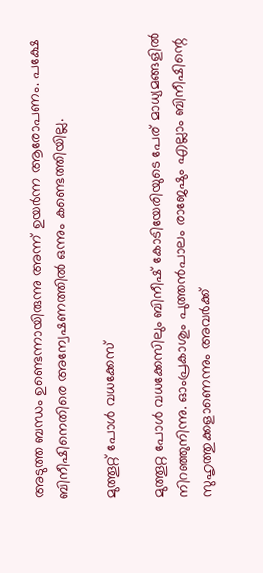അടുത്ത ബന്ധം ഉണ്ടെന്നായിരുന്നു അന്ന് ഉയര്‍ന്ന ആരോപണം. പക്ഷേ ബിനീഷിനെതിരെ അന്വേഷണത്തില്‍ ഒന്നും കണ്ടെത്തിയില്ല.

മുത്തൂറ്റ് പോള്‍ വധക്കേസ്

മുത്തൂറ്റ പോള്‍ വധക്കേസിലും ബിനീഷ് കോടിയേരിയുടെ പേര് മാധ്യമങ്ങളില്‍ നിറഞ്ഞുനിന്നു. ഓംപ്രകാശും പുത്തന്‍പാലം രാജേഷും എല്ലാം ബിനീഷിന്റെ സുഹൃത്തുക്കളാണെന്നും അവര്‍ക്ക്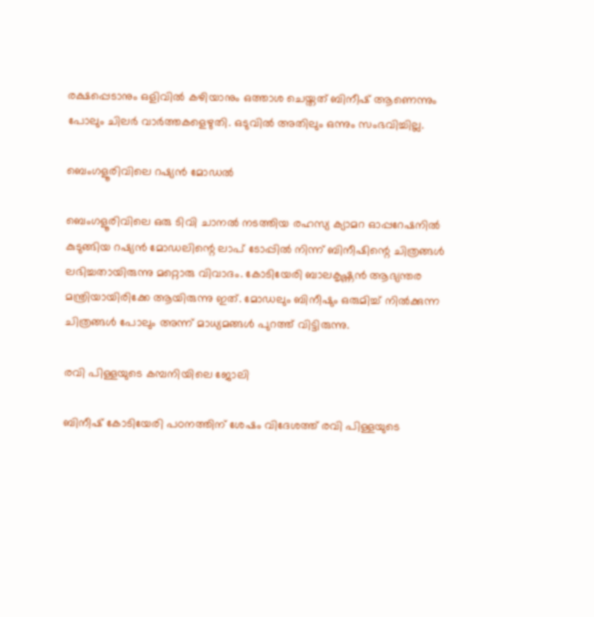രക്ഷപ്പെടാനും ഒളിവില്‍ കഴിയാനും ഒത്താശ ചെയ്തത് ബിനീഷ് ആണെന്നും പോലും ചിലര്‍ വാര്‍ത്തകളെഴുതി. ഒടുവില്‍ അതിലും ഒന്നും സംഭവിച്ചില്ല.

ബെംഗളൂരിവിലെ റഷ്യന്‍ മോഡല്‍

ബെംഗളൂരിവിലെ ഒരു ടിവി ചാനല്‍ നടത്തിയ രഹസ്യ ക്യാമറ ഓപ്പറേഷനില്‍ കുടുങ്ങിയ റഷ്യന്‍ മോഡലിന്റെ ലാപ് ടോപ്പില്‍ നിന്ന് ബിനീഷിന്റെ ചിത്രങ്ങള്‍ ലഭിച്ചതായിരുന്നു മറ്റൊരു വിവാദം. കോടിയേരി ബാലകൃഷ്ണന്‍ ആഭ്യന്തര മന്ത്രിയായിരിക്കേ ആയിരുന്നു ഇത്. മോഡലും ബിനീഷും ഒരുമിച്ച് നില്‍ക്കുന്ന ചിത്രങ്ങള്‍ പോലും അന്ന് മാധ്യമങ്ങള്‍ പുറത്ത് വിട്ടിരുന്നു.

രവി പിള്ളയുടെ കമ്പനിയിലെ ജോലി

ബിനീഷ് കോടിയേരി പഠനത്തിന് ശേഷം വിദേശത്ത് രവി പിള്ളയുടെ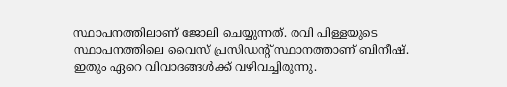സ്ഥാപനത്തിലാണ് ജോലി ചെയ്യുന്നത്. രവി പിള്ളയുടെ സ്ഥാപനത്തിലെ വൈസ് പ്രസിഡന്റ് സ്ഥാനത്താണ് ബിനീഷ്. ഇതും ഏറെ വിവാദങ്ങള്‍ക്ക് വഴിവച്ചിരുന്നു.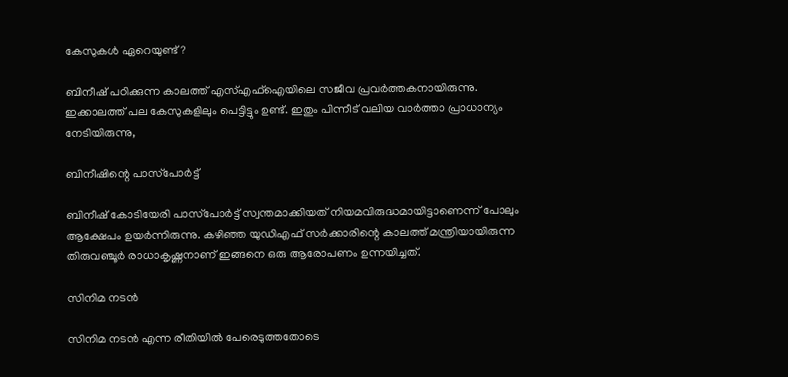കേസുകള്‍ ഏറെയുണ്ട്?

ബിനീഷ് പഠിക്കുന്ന കാലത്ത് എസ്എഫ്‌ഐയിലെ സജീവ പ്രവര്‍ത്തകനായിരുന്നു. ഇക്കാലത്ത് പല കേസുകളിലും പെട്ടിട്ടും ഉണ്ട്. ഇതും പിന്നീട് വലിയ വാര്‍ത്താ പ്രാധാന്യം നേടിയിരുന്നു,

ബിനീഷിന്റെ പാസ്‌പോര്‍ട്ട്

ബിനീഷ് കോടിയേരി പാസ്‌പോര്‍ട്ട് സ്വന്തമാക്കിയത് നിയമവിരുദ്ധമായിട്ടാണെന്ന് പോലും ആക്ഷേപം ഉയര്‍ന്നിരുന്നു. കഴിഞ്ഞ യുഡിഎഫ് സര്‍ക്കാരിന്റെ കാലത്ത് മന്ത്രിയായിരുന്ന തിരുവഞ്ചൂര്‍ രാധാകൃഷ്ണനാണ് ഇങ്ങനെ ഒരു ആരോപണം ഉന്നയിച്ചത്.

സിനിമ നടന്‍

സിനിമ നടന്‍ എന്ന രീതിയില്‍ പേരെടുത്തതോടെ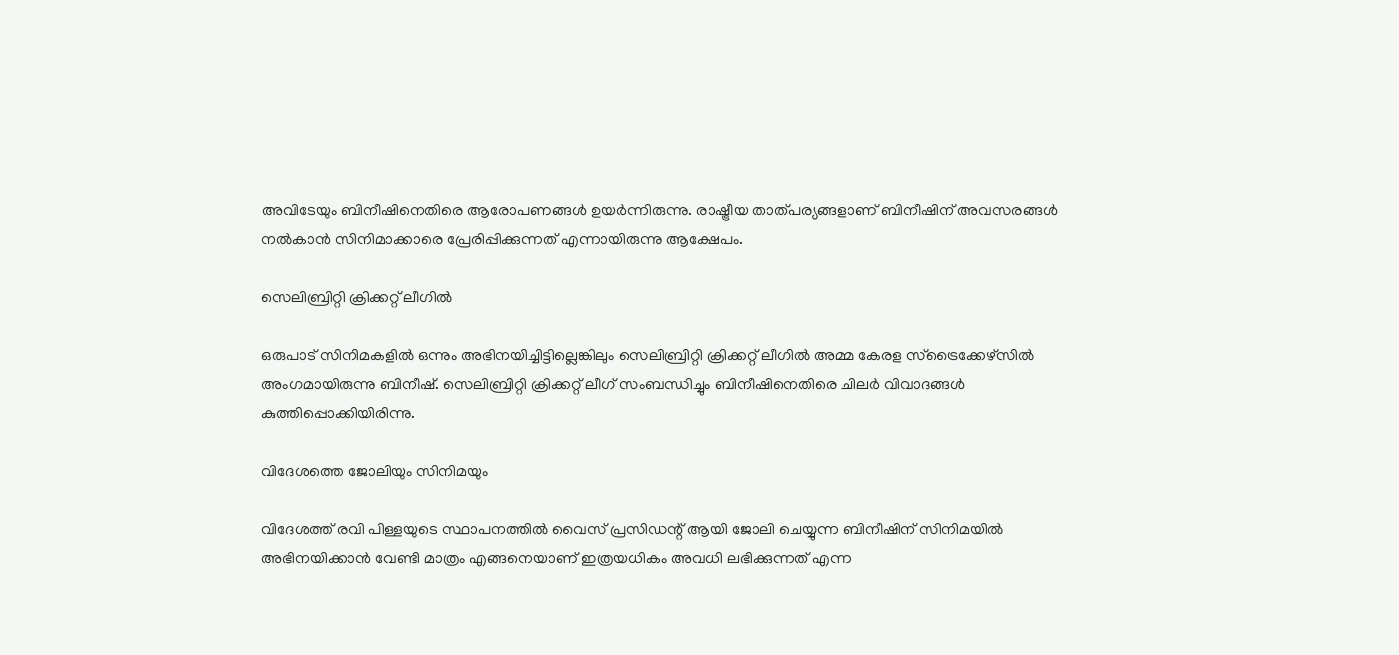അവിടേയും ബിനീഷിനെതിരെ ആരോപണങ്ങള്‍ ഉയര്‍ന്നിരുന്നു. രാഷ്ട്രീയ താത്പര്യങ്ങളാണ് ബിനീഷിന് അവസരങ്ങള്‍ നല്‍കാന്‍ സിനിമാക്കാരെ പ്രേരിപ്പിക്കുന്നത് എന്നായിരുന്നു ആക്ഷേപം.

സെലിബ്രിറ്റി ക്രിക്കറ്റ് ലീഗില്‍

ഒരുപാട് സിനിമകളില്‍ ഒന്നും അഭിനയിച്ചിട്ടില്ലെങ്കിലും സെലിബ്രിറ്റി ക്രിക്കറ്റ് ലീഗില്‍ അമ്മ കേരള സ്‌ട്രൈക്കേഴ്‌സില്‍ അംഗമായിരുന്നു ബിനീഷ്. സെലിബ്രിറ്റി ക്രിക്കറ്റ് ലീഗ് സംബന്ധിച്ചും ബിനീഷിനെതിരെ ചിലര്‍ വിവാദങ്ങള്‍ കുത്തിപ്പൊക്കിയിരിന്നു.

വിദേശത്തെ ജോലിയും സിനിമയും

വിദേശത്ത് രവി പിള്ളയുടെ സ്ഥാപനത്തില്‍ വൈസ് പ്രസിഡന്റ് ആയി ജോലി ചെയ്യുന്ന ബിനീഷിന് സിനിമയില്‍ അഭിനയിക്കാന്‍ വേണ്ടി മാത്രം എങ്ങനെയാണ് ഇത്രയധികം അവധി ലഭിക്കുന്നത് എന്ന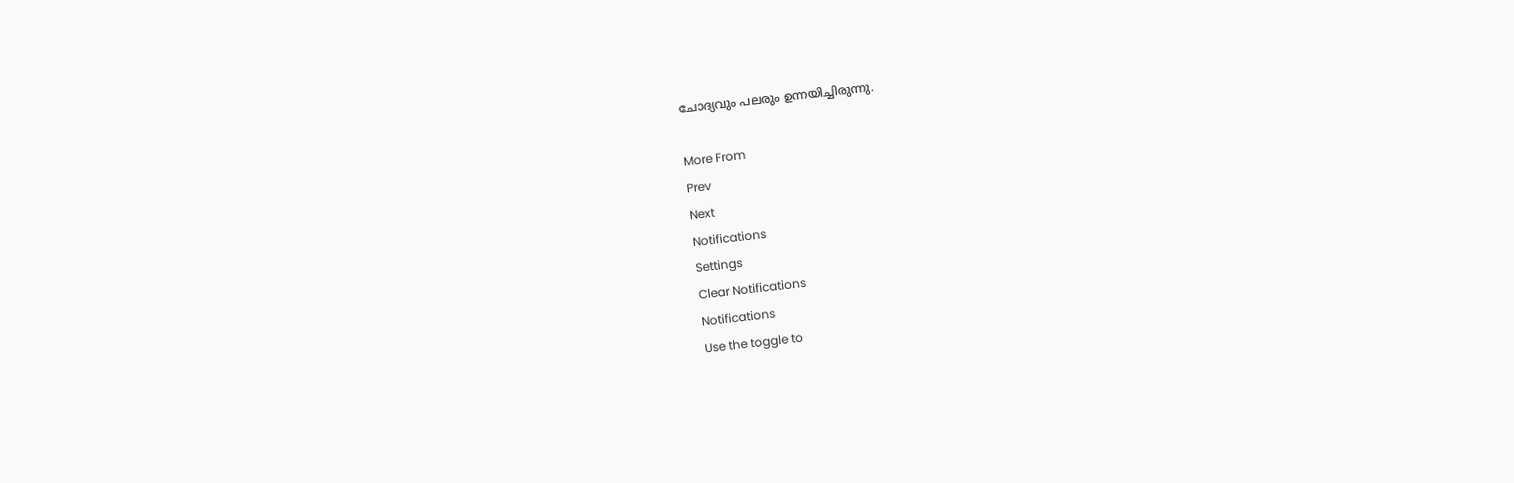ചോദ്യവും പലരും ഉന്നയിച്ചിരുന്നു.

More From
Prev
Next
Notifications
Settings
Clear Notifications
Notifications
Use the toggle to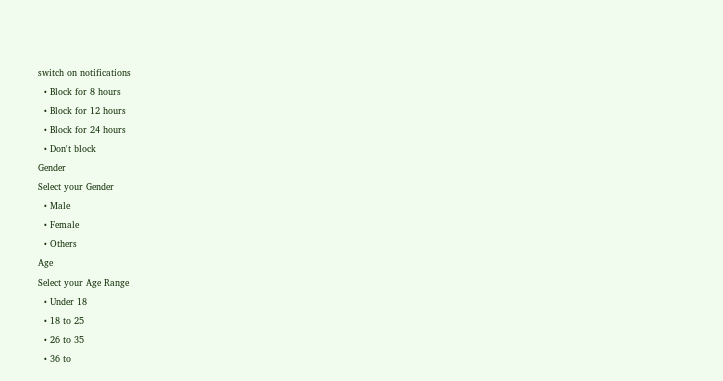switch on notifications
  • Block for 8 hours
  • Block for 12 hours
  • Block for 24 hours
  • Don't block
Gender
Select your Gender
  • Male
  • Female
  • Others
Age
Select your Age Range
  • Under 18
  • 18 to 25
  • 26 to 35
  • 36 to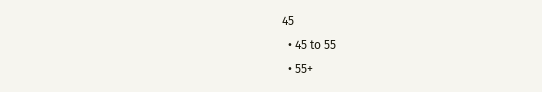45
  • 45 to 55
  • 55+